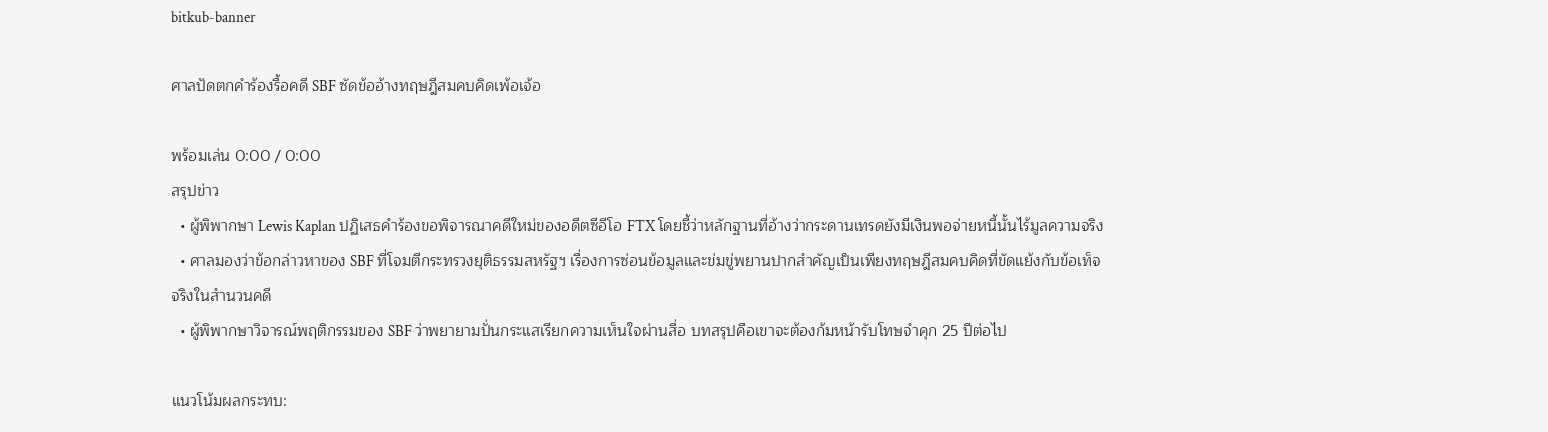bitkub-banner

ศาลปัดตกคำร้องรื้อคดี SBF ซัดข้ออ้างทฤษฎีสมคบคิดเพ้อเจ้อ

พร้อมเล่น 0:00 / 0:00
สรุปข่าว
  • ผู้พิพากษา Lewis Kaplan ปฏิเสธคำร้องขอพิจารณาคดีใหม่ของอดีตซีอีโอ FTX โดยชี้ว่าหลักฐานที่อ้างว่ากระดานเทรดยังมีเงินพอจ่ายหนี้นั้นไร้มูลความจริง
  • ศาลมองว่าข้อกล่าวหาของ SBF ที่โจมตีกระทรวงยุติธรรมสหรัฐฯ เรื่องการซ่อนข้อมูลและข่มขู่พยานปากสำคัญเป็นเพียงทฤษฎีสมคบคิดที่ขัดแย้งกับข้อเท็จจริงในสำนวนคดี
  • ผู้พิพากษาวิจารณ์พฤติกรรมของ SBF ว่าพยายามปั่นกระแสเรียกความเห็นใจผ่านสื่อ บทสรุปคือเขาจะต้องก้มหน้ารับโทษจำคุก 25 ปีต่อไป

แนวโน้มผลกระทบ: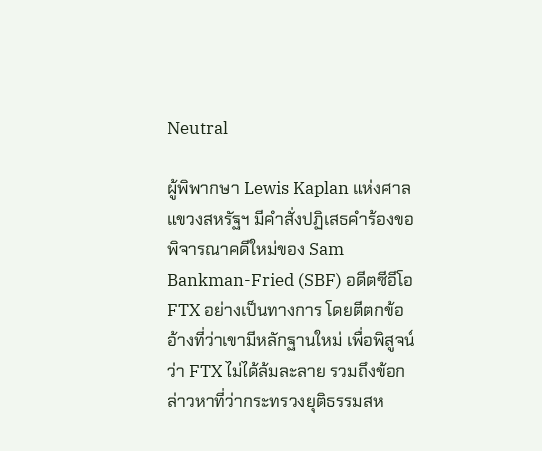Neutral

ผู้พิพากษา Lewis Kaplan แห่งศาลแขวงสหรัฐฯ มีคำสั่งปฏิเสธคำร้องขอพิจารณาคดีใหม่ของ Sam Bankman-Fried (SBF) อดีตซีอีโอ FTX อย่างเป็นทางการ โดยตีตกข้ออ้างที่ว่าเขามีหลักฐานใหม่ เพื่อพิสูจน์ว่า FTX ไม่ได้ล้มละลาย รวมถึงข้อกล่าวหาที่ว่ากระทรวงยุติธรรมสห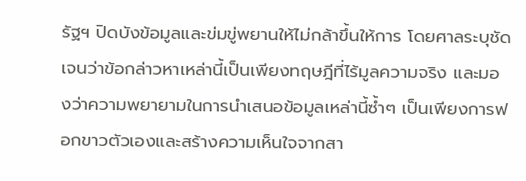รัฐฯ ปิดบังข้อมูลและข่มขู่พยานให้ไม่กล้าขึ้นให้การ โดยศาลระบุชัดเจนว่าข้อกล่าวหาเหล่านี้เป็นเพียงทฤษฎีที่ไร้มูลความจริง และมองว่าความพยายามในการนำเสนอข้อมูลเหล่านี้ซ้ำๆ เป็นเพียงการฟอกขาวตัวเองและสร้างความเห็นใจจากสา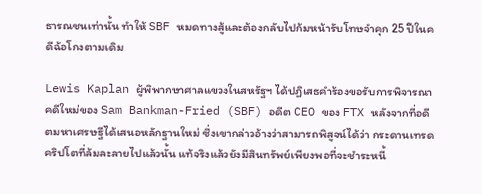ธารณชนเท่านั้น ทำให้ SBF หมดทางสู้และต้องกลับไปก้มหน้ารับโทษจำคุก 25 ปีในคดีฉ้อโกงตามเดิม

Lewis Kaplan ผู้พิพากษาศาลแขวงในสหรัฐฯ ได้ปฏิเสธคำร้องขอรับการพิจารณาคดีใหม่ของ Sam Bankman-Fried (SBF) อดีต CEO ของ FTX หลังจากที่อดีตมหาเศรษฐีได้เสนอหลักฐานใหม่ ซึ่งเขากล่าวอ้างว่าสามารถพิสูจน์ได้ว่า กระดานเทรดคริปโตที่ล้มละลายไปแล้วนั้น แท้จริงแล้วยังมีสินทรัพย์เพียงพอที่จะชำระหนี้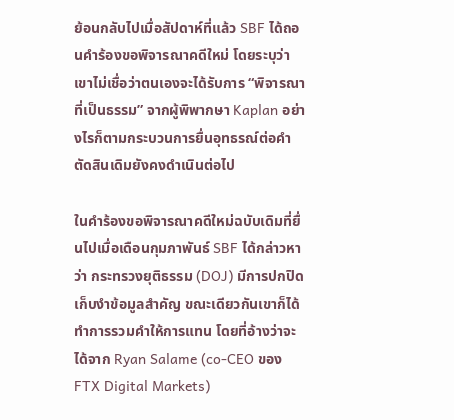ย้อนกลับไปเมื่อสัปดาห์ที่แล้ว SBF ได้ถอนคำร้องขอพิจารณาคดีใหม่ โดยระบุว่าเขาไม่เชื่อว่าตนเองจะได้รับการ “พิจารณาที่เป็นธรรม” จากผู้พิพากษา Kaplan อย่างไรก็ตามกระบวนการยื่นอุทธรณ์ต่อคำตัดสินเดิมยังคงดำเนินต่อไป

ในคำร้องขอพิจารณาคดีใหม่ฉบับเดิมที่ยื่นไปเมื่อเดือนกุมภาพันธ์ SBF ได้กล่าวหาว่า กระทรวงยุติธรรม (DOJ) มีการปกปิดเก็บงำข้อมูลสำคัญ ขณะเดียวกันเขาก็ได้ทำการรวมคำให้การแทน โดยที่อ้างว่าจะได้จาก Ryan Salame (co-CEO ของ FTX Digital Markets)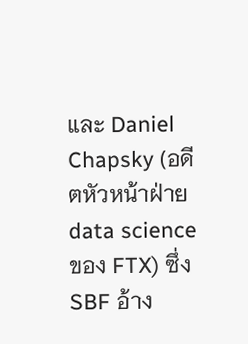และ Daniel Chapsky (อดีตหัวหน้าฝ่าย data science ของ FTX) ซึ่ง SBF อ้าง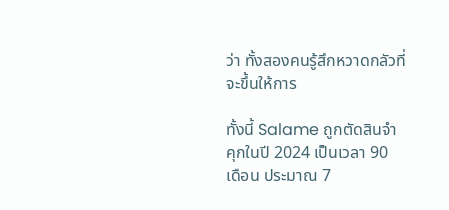ว่า ทั้งสองคนรู้สึกหวาดกลัวที่จะขึ้นให้การ

ทั้งนี้ Salame ถูกตัดสินจำคุกในปี 2024 เป็นเวลา 90 เดือน ประมาณ 7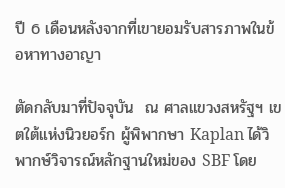ปี 6 เดือนหลังจากที่เขายอมรับสารภาพในข้อหาทางอาญา

ตัดกลับมาที่ปัจจุบัน  ณ ศาลแขวงสหรัฐฯ เขตใต้แห่งนิวยอร์ก ผู้พิพากษา Kaplan ได้วิพากษ์วิจารณ์หลักฐานใหม่ของ SBF โดย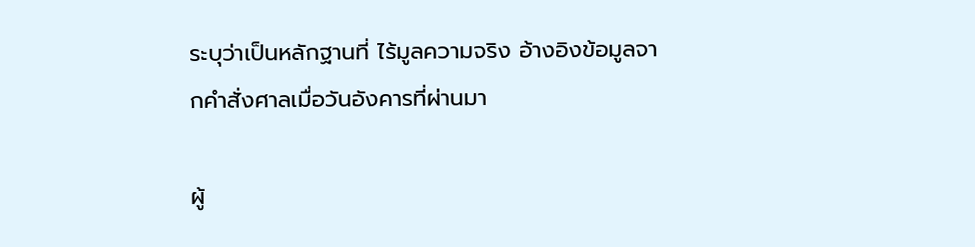ระบุว่าเป็นหลักฐานที่ ไร้มูลความจริง อ้างอิงข้อมูลจากคำสั่งศาลเมื่อวันอังคารที่ผ่านมา

ผู้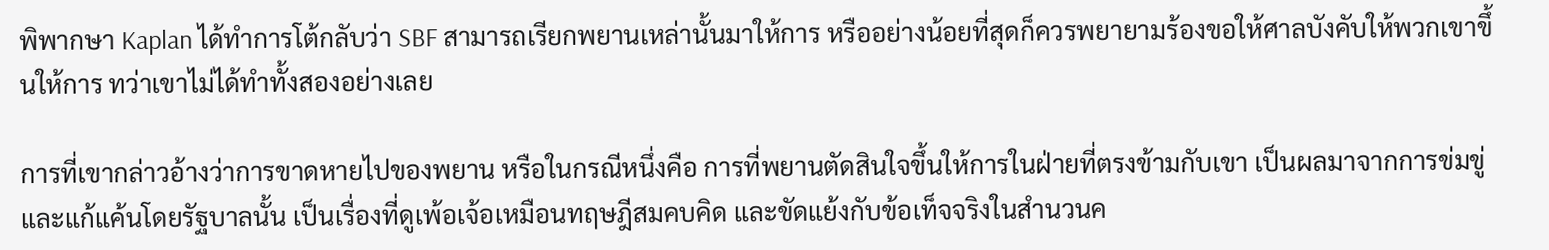พิพากษา Kaplan ได้ทำการโต้กลับว่า SBF สามารถเรียกพยานเหล่านั้นมาให้การ หรืออย่างน้อยที่สุดก็ควรพยายามร้องขอให้ศาลบังคับให้พวกเขาขึ้นให้การ ทว่าเขาไม่ได้ทำทั้งสองอย่างเลย

การที่เขากล่าวอ้างว่าการขาดหายไปของพยาน หรือในกรณีหนึ่งคือ การที่พยานตัดสินใจขึ้นให้การในฝ่ายที่ตรงข้ามกับเขา เป็นผลมาจากการข่มขู่และแก้แค้นโดยรัฐบาลนั้น เป็นเรื่องที่ดูเพ้อเจ้อเหมือนทฤษฎีสมคบคิด และขัดแย้งกับข้อเท็จจริงในสำนวนค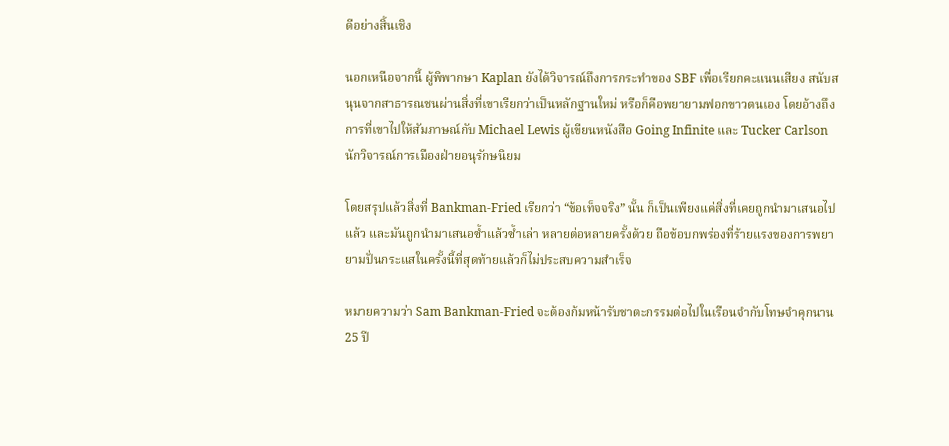ดีอย่างสิ้นเชิง

นอกเหนือจากนี้ ผู้พิพากษา Kaplan ยังได้วิจารณ์ถึงการกระทำของ SBF เพื่อเรียกคะแนนเสียง สนับสนุนจากสาธารณชนผ่านสิ่งที่เขาเรียกว่าเป็นหลักฐานใหม่ หรือก็คือพยายามฟอกขาวตนเอง โดยอ้างถึงการที่เขาไปให้สัมภาษณ์กับ Michael Lewis ผู้เขียนหนังสือ Going Infinite และ Tucker Carlson นักวิจารณ์การเมืองฝ่ายอนุรักษนิยม

โดยสรุปแล้วสิ่งที่ Bankman-Fried เรียกว่า “ข้อเท็จจริง” นั้น ก็เป็นเพียงแค่สิ่งที่เคยถูกนำมาเสนอไปแล้ว และมันถูกนำมาเสนอซ้ำแล้วซ้ำเล่า หลายต่อหลายครั้งด้วย ถือข้อบกพร่องที่ร้ายแรงของการพยายามปั่นกระแสในครั้งนี้ที่สุดท้ายแล้วก็ไม่ประสบความสำเร็จ

หมายความว่า Sam Bankman-Fried จะต้องก้มหน้ารับชาตะกรรมต่อไปในเรือนจำกับโทษจำคุกนาน 25 ปี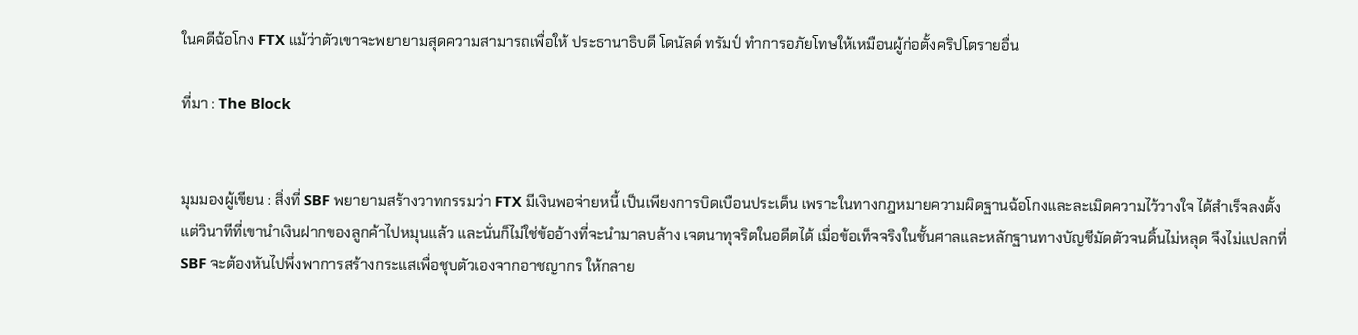ในคดีฉ้อโกง FTX แม้ว่าตัวเขาจะพยายามสุดความสามารถเพื่อให้ ประธานาธิบดี โดนัลด์ ทรัมป์ ทำการอภัยโทษให้เหมือนผู้ก่อตั้งคริปโตรายอื่น

ที่มา : The Block


มุมมองผู้เขียน : สิ่งที่ SBF พยายามสร้างวาทกรรมว่า FTX มีเงินพอจ่ายหนี้ เป็นเพียงการบิดเบือนประเด็น เพราะในทางกฎหมายความผิดฐานฉ้อโกงและละเมิดความไว้วางใจ ได้สำเร็จลงตั้งแต่วินาทีที่เขานำเงินฝากของลูกค้าไปหมุนแล้ว และนั่นก็ไม่ใช่ข้ออ้างที่จะนำมาลบล้าง เจตนาทุจริตในอดีตได้ เมื่อข้อเท็จจริงในชั้นศาลและหลักฐานทางบัญชีมัดตัวจนดิ้นไม่หลุด จึงไม่แปลกที่ SBF จะต้องหันไปพึ่งพาการสร้างกระแสเพื่อชุบตัวเองจากอาชญากร ให้กลาย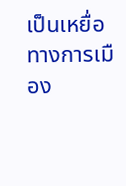เป็นเหยื่อทางการเมือง